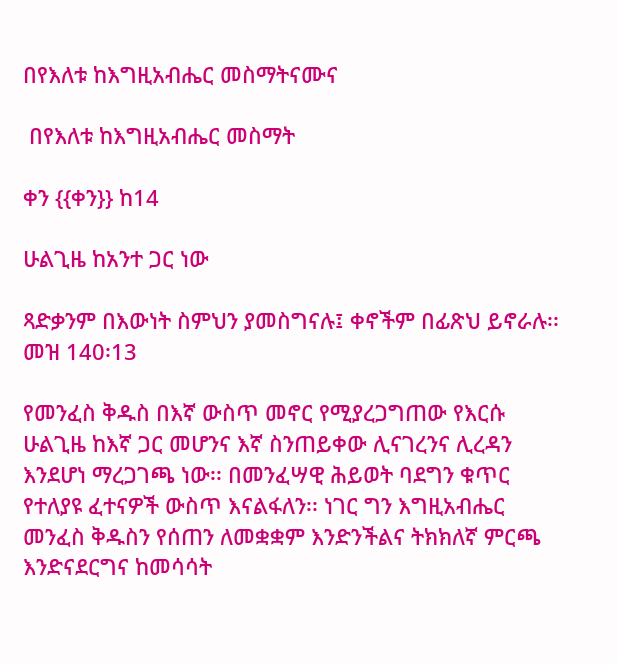በየእለቱ ከእግዚአብሔር መስማትናሙና

 በየእለቱ ከእግዚአብሔር መስማት

ቀን {{ቀን}} ከ14

ሁልጊዜ ከአንተ ጋር ነው

ጻድቃንም በእውነት ስምህን ያመስግናሉ፤ ቀኖችም በፊጽህ ይኖራሉ፡፡ መዝ 140፡13

የመንፈስ ቅዱስ በእኛ ውስጥ መኖር የሚያረጋግጠው የእርሱ ሁልጊዜ ከእኛ ጋር መሆንና እኛ ስንጠይቀው ሊናገረንና ሊረዳን እንደሆነ ማረጋገጫ ነው፡፡ በመንፈሣዊ ሕይወት ባደግን ቁጥር የተለያዩ ፈተናዎች ውስጥ እናልፋለን፡፡ ነገር ግን እግዚአብሔር መንፈስ ቅዱስን የሰጠን ለመቋቋም እንድንችልና ትክክለኛ ምርጫ እንድናደርግና ከመሳሳት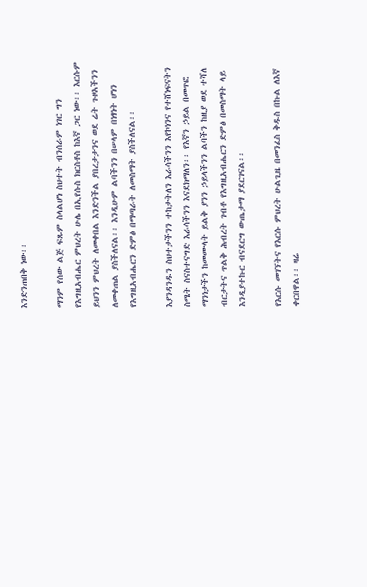እንድንጠበቅ ነው፡፡

ማንም የሰው ልጅ ፍጹም ስላልሆነ ስህተት ብንሰራም ነገር ግን የእግዚአብሔር ምህረት ሁሌ በኢየሱስ ክርስቶስ ከእኛ ጋር ነው፡፡ እርሱም ይህንን ምህረት ለመቀበል እንድንችል ያበረታታንና ወደ ሬት ጉዞአችንን ለመቀጠል ያስችለናል፡፡ እንዲሁም ልባችንን በሠላም በነፃነት ሆነን የእግዚአብሔርን ድምፅ በማጣራት ለመስማት ያስችለናል፡፡

እያንዳንዱን ስህተታችንን ተከታትለን እራሳችንን እየኮነንና የተሸነፍናትን ስሜት ስናስተናግድ እራሳችንን እናደክማለን፡፡ የእኛን ኃይል በመጥፎ ማንነታችን ከመሙላት ይልቅ ያንን ኃይላችንን ልባችን ከዚያ ወደ ተሻለ ብርታትና ጥልቅ ሕብረት ገብቶ የእግዚአብሔርን ድምፅ በመስማት ላይ እንዲያተኩር ብናደርግ ውጤታማ ያደርገናል፡፡

የእርሱ መገኘትና የእርሱ ምህረት ሁልጊዜ በመንፈስ ቅዱስ በኩል ለእኛ ቀርበዋል፡፡ ዛሬ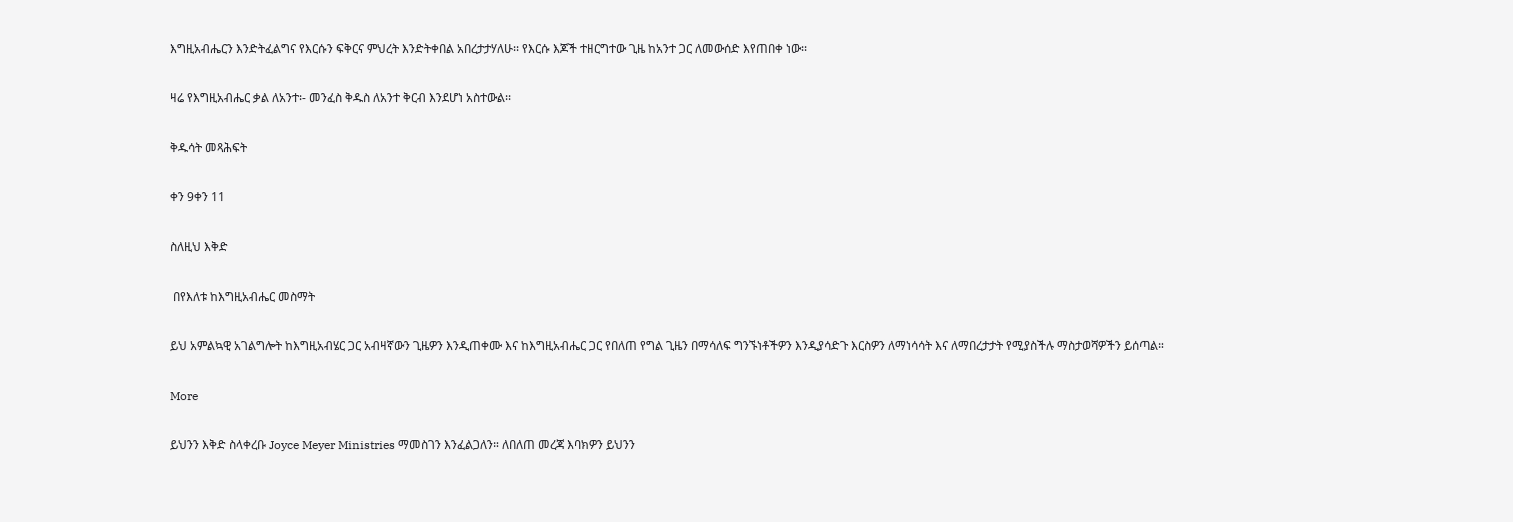እግዚአብሔርን እንድትፈልግና የእርሱን ፍቅርና ምህረት እንድትቀበል አበረታታሃለሁ፡፡ የእርሱ እጆች ተዘርግተው ጊዜ ከአንተ ጋር ለመውሰድ እየጠበቀ ነው፡፡

ዛሬ የእግዚአብሔር ቃል ለአንተ፡- መንፈስ ቅዱስ ለአንተ ቅርብ እንደሆነ አስተውል፡፡

ቅዱሳት መጻሕፍት

ቀን 9ቀን 11

ስለዚህ እቅድ

 በየእለቱ ከእግዚአብሔር መስማት

ይህ አምልኳዊ አገልግሎት ከእግዚአብሄር ጋር አብዛኛውን ጊዜዎን እንዲጠቀሙ እና ከእግዚአብሔር ጋር የበለጠ የግል ጊዜን በማሳለፍ ግንኙነቶችዎን እንዲያሳድጉ እርስዎን ለማነሳሳት እና ለማበረታታት የሚያስችሉ ማስታወሻዎችን ይሰጣል።

More

ይህንን እቅድ ስላቀረቡ Joyce Meyer Ministries ማመስገን እንፈልጋለን። ለበለጠ መረጃ እባክዎን ይህንን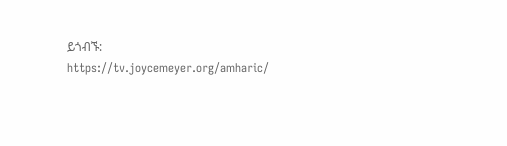ይጎብኙ: https://tv.joycemeyer.org/amharic/